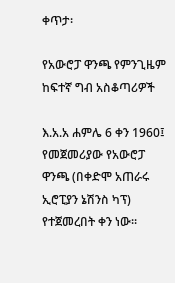ቀጥታ፡

የአውሮፓ ዋንጫ የምንጊዜም ከፍተኛ ግብ አስቆጣሪዎች

እ.አ.አ ሐምሌ 6 ቀን 1960፤ የመጀመሪያው የአውሮፓ ዋንጫ (በቀድሞ አጠራሩ ኢሮፒያን ኔሽንስ ካፕ) የተጀመረበት ቀን ነው።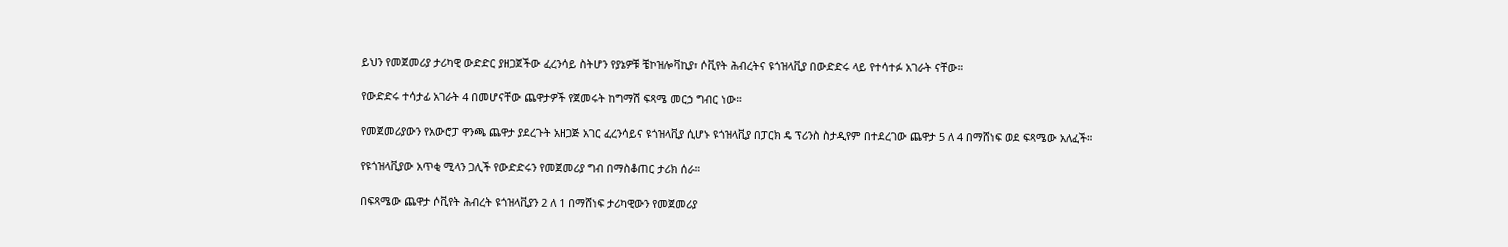ይህን የመጀመሪያ ታሪካዊ ውድድር ያዘጋጀችው ፈረንሳይ ስትሆን የያኔዎቹ ቼኮዝሎቫኪያ፣ ሶቪየት ሕብረትና ዩጎዝላቪያ በውድድሩ ላይ የተሳተፉ አገራት ናቸው።

የውድድሩ ተሳታፊ አገራት 4 በመሆናቸው ጨዋታዎች የጀመሩት ከግማሽ ፍጻሜ መርኃ ግብር ነው።

የመጀመሪያውን የአውሮፓ ዋንጫ ጨዋታ ያደረጉት አዘጋጅ አገር ፈረንሳይና ዩጎዝላቪያ ሲሆኑ ዩጎዝላቪያ በፓርክ ዴ ፕሪንስ ስታዲየም በተደረገው ጨዋታ 5 ለ 4 በማሸነፍ ወደ ፍጻሜው አለፈች።

የዩጎዝላቪያው አጥቂ ሚላን ጋሊች የውድድሩን የመጀመሪያ ግብ በማስቆጠር ታሪክ ሰራ።

በፍጻሜው ጨዋታ ሶቪየት ሕብረት ዩጎዝላቪያን 2 ለ 1 በማሸነፍ ታሪካዊውን የመጀመሪያ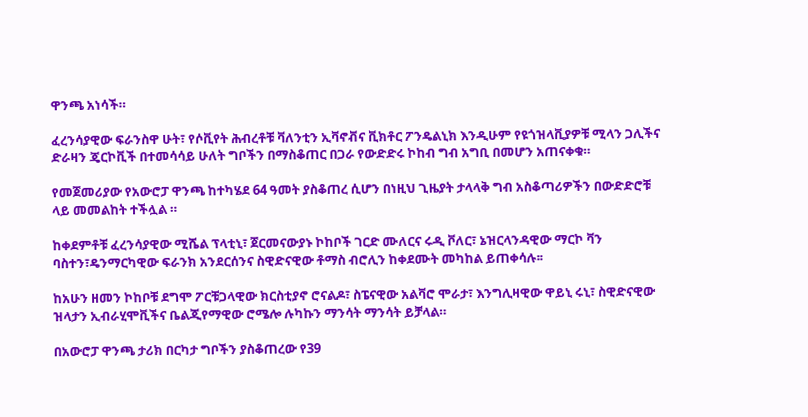ዋንጫ አነሳች።

ፈረንሳያዊው ፍራንስዋ ሁት፣ የሶቪየት ሕብረቶቹ ቫለንቲን ኢቫኖቭና ቪክቶር ፖንዴልኒክ እንዲሁም የዩጎዝላቪያዎቹ ሚላን ጋሊችና ድራዛን ጄርኮቪች በተመሳሳይ ሁለት ግቦችን በማስቆጠር በጋራ የውድድሩ ኮከብ ግብ አግቢ በመሆን አጠናቀቁ።

የመጀመሪያው የአውሮፓ ዋንጫ ከተካሄደ 64 ዓመት ያስቆጠረ ሲሆን በነዚህ ጊዜያት ታላላቅ ግብ አስቆጣሪዎችን በውድድሮቹ ላይ መመልከት ተችሏል ።

ከቀደምቶቹ ፈረንሳያዊው ሚሼል ፕላቲኒ፣ ጀርመናውያኑ ኮከቦች ገርድ ሙለርና ሩዲ ቮለር፣ ኔዝርላንዳዊው ማርኮ ቫን ባስተን፣ዴንማርካዊው ፍራንክ አንደርሰንና ስዊድናዊው ቶማስ ብሮሊን ከቀደሙት መካከል ይጠቀሳሉ፡፡

ከአሁን ዘመን ኮከቦቹ ደግሞ ፖርቹጋላዊው ክርስቲያኖ ሮናልዶ፣ ስፔናዊው አልቫሮ ሞራታ፣ እንግሊዛዊው ዋይኒ ሩኒ፣ ስዊድናዊው ዝላታን ኢብራሂሞቪችና ቤልጂየማዊው ሮሜሎ ሉካኩን ማንሳት ማንሳት ይቻላል።

በአውሮፓ ዋንጫ ታሪክ በርካታ ግቦችን ያስቆጠረው የ39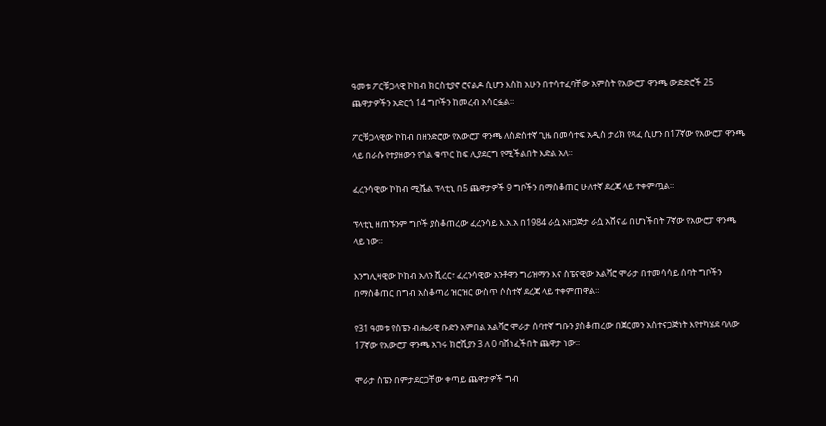ዓመቱ ፖርቹጋላዊ ኮከብ ክርስቲያኖ ሮናልዶ ሲሆን እስከ አሁን በተሳተፈባቸው አምስት የአውሮፓ ዋንጫ ውድድሮች 25 ጨዋታዎችን አድርጎ 14 ግቦችን ከመረብ አሳርፏል።

ፖርቹጋላዊው ኮከብ በዘንድሮው የአውሮፓ ዋንጫ ለስድስተኛ ጊዜ በመሳተፍ አዲስ ታሪክ የጻፈ ሲሆን በ17ኛው የአውሮፓ ዋንጫ ላይ በራሱ የተያዘውን የጎል ቁጥር ከፍ ሊያደርግ የሚችልበት እድል አለ።

ፈረንሳዊው ኮከብ ሚሼል ፕላቲኒ በ5 ጨዋታዎች 9 ግቦችን በማስቆጠር ሁለተኛ ደረጃ ላይ ተቀምጧል።

ፕላቲኒ ዘጠኙንም ግቦች ያስቆጠረው ፈረንሳይ እ.አ.አ በ1984 ራሷ አዘጋጅታ ራሷ አሸናፊ በሆነችበት 7ኛው የአውሮፓ ዋንጫ ላይ ነው።

እንግሊዛዊው ኮከብ አለን ሺረር፣ ፈረንሳዊው አንቶዋን ግሪዝማን እና ስፔናዊው አልቫሮ ሞራታ በተመሳሳይ ሰባት ግቦችን በማስቆጠር በግብ አስቆጣሪ ዝርዝር ውስጥ ሶስተኛ ደረጃ ላይ ተቀምጠዋል።

የ31 ዓመቱ የስፔን ብሔራዊ ቡድን አምበል አልቫሮ ሞራታ ሰባተኛ ግቡን ያስቆጠረው በጀርመን አስተናጋጅነት እየተካሄደ ባለው 17ኛው የአውሮፓ ዋንጫ አገሩ ክሮሺያን 3 ለ 0 ባሸነፈችበት ጨዋታ ነው።

ሞራታ ስፔን በምታደርጋቸው ቀጣይ ጨዋታዎች ግብ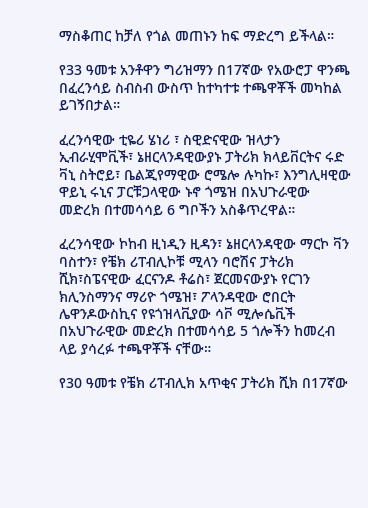ማስቆጠር ከቻለ የጎል መጠኑን ከፍ ማድረግ ይችላል።

የ33 ዓመቱ አንቶዋን ግሪዝማን በ17ኛው የአውሮፓ ዋንጫ በፈረንሳይ ስብስብ ውስጥ ከተካተቱ ተጫዋቾች መካከል ይገኝበታል።

ፈረንሳዊው ቲዬሪ ሄነሪ ፣ ስዊድናዊው ዝላታን ኢብራሂሞቪች፣ ኔዘርላንዳዊውያኑ ፓትሪክ ክላይቨርትና ሩድ ቫኒ ስትሮይ፣ ቤልጂየማዊው ሮሜሎ ሉካኩ፣ እንግሊዛዊው ዋይኒ ሩኒና ፓርቹጋላዊው ኑኖ ጎሜዝ በአህጉራዊው መድረክ በተመሳሳይ 6 ግቦችን አስቆጥረዋል።

ፈረንሳዊው ኮከብ ዚነዲን ዚዳን፣ ኔዘርላንዳዊው ማርኮ ቫን ባስተን፣ የቼክ ሪፐብሊኮቹ ሚላን ባሮሽና ፓትሪክ ሺክ፣ስፔናዊው ፈርናንዶ ቶሬስ፣ ጀርመናውያኑ የርገን ክሊንስማንና ማሪዮ ጎሜዝ፣ ፖላንዳዊው ሮበርት ሌዋንዶውስኪና የዩጎዝላቪያው ሳቮ ሚሎሴቪች በአህጉራዊው መድረክ በተመሳሳይ 5 ጎሎችን ከመረብ ላይ ያሳረፉ ተጫዋቾች ናቸው።

የ30 ዓመቱ የቼክ ሪፐብሊክ አጥቂና ፓትሪክ ሺክ በ17ኛው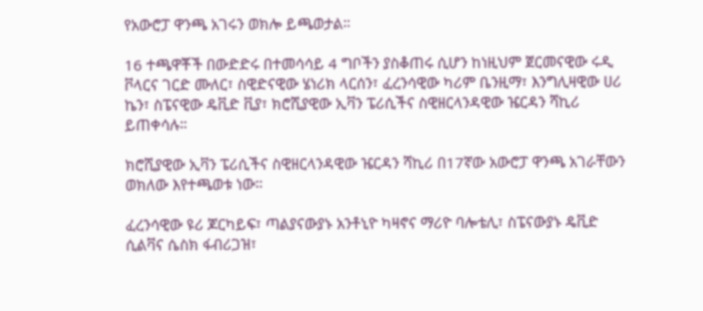የአውሮፓ ዋንጫ አገሩን ወክሎ ይጫወታል።

16 ተጫዋቾች በውድድሩ በተመሳሳይ 4 ግቦችን ያስቆጠሩ ሲሆን ከነዚህም ጀርመናዊው ሩዲ ቮላርና ገርድ ሙለር፣ ስዊድናዊው ሄነሪክ ላርሰን፣ ፈረንሳዊው ካሪም ቤንዚማ፣ እንግሊዛዊው ሀሪ ኬን፣ ስፔናዊው ዴቪድ ቪያ፣ ክሮሺያዊው ኢቫን ፔሪሲችና ስዊዘርላንዳዊው ዤርዳን ሻኪሪ ይጠቀሳሉ።

ክሮሺያዊው ኢቫን ፔሪሲችና ስዊዘርላንዳዊው ዤርዳን ሻኪሪ በ17ኛው አውሮፓ ዋንጫ አገራቸውን ወክለው እየተጫወቱ ነው።

ፈረንሳዊው ዩሪ ጆርካይፍ፣ ጣልያናውያኑ አንቶኒዮ ካዛኖና ማሪዮ ባሎቴሊ፣ ስፔናውያኑ ዴቪድ ሲልቫና ሴስክ ፋብሪጋዝ፣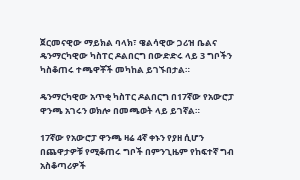ጀርመናዊው ማይክል ባላክ፣ ዌልሳዊው ጋሪዝ ቤልና ዴንማርካዊው ካስፐር ዶልበርግ በውድድሩ ላይ 3 ግቦችን ካስቆጠሩ ተጫዋቾች መካከል ይገኙበታል።

ዴንማርካዊው አጥቂ ካስፐር ዶልበርግ በ17ኛው የአውሮፓ ዋንጫ አገሩን ወክሎ በመጫወት ላይ ይገኛል።

17ኛው የአውሮፓ ዋንጫ ዛሬ 4ኛ ቀኑን የያዘ ሲሆን በጨዋታዎቹ የሚቆጠሩ ግቦች በምንጊዜም የከፍተኛ ግብ አስቆጣሪዎች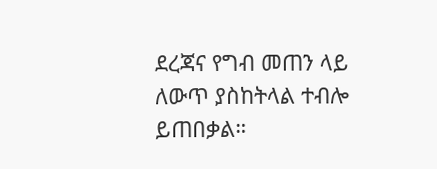ደረጃና የግብ መጠን ላይ ለውጥ ያስከትላል ተብሎ ይጠበቃል።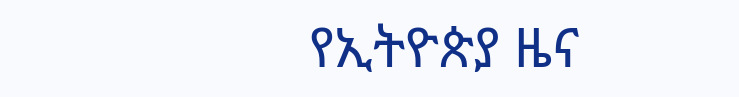የኢትዮጵያ ዜና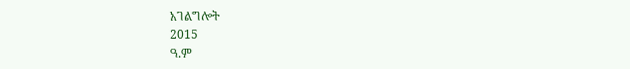አገልግሎት
2015
ዓ.ም